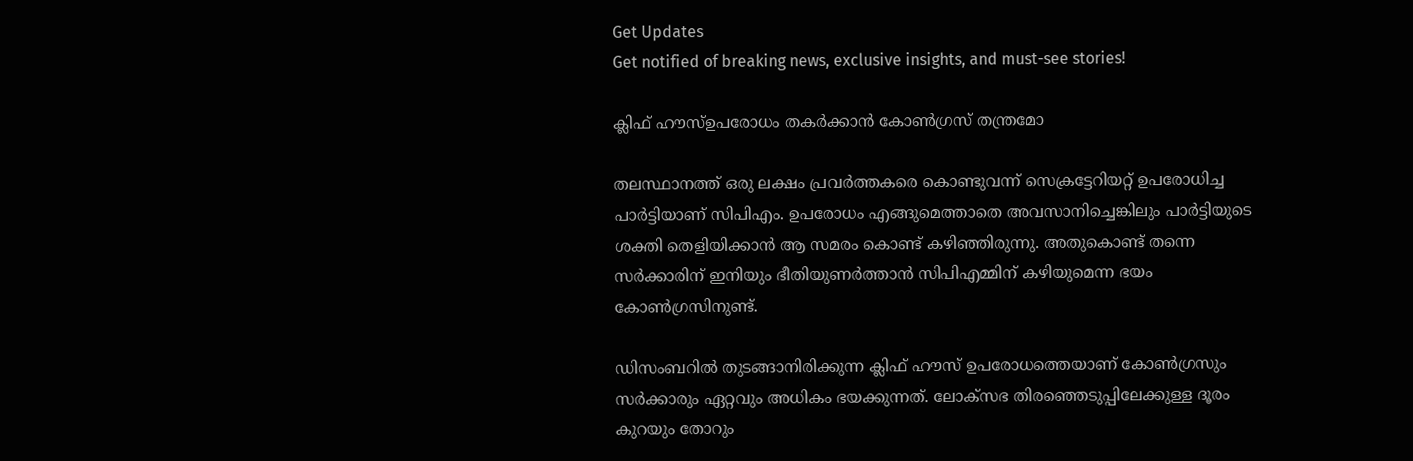Get Updates
Get notified of breaking news, exclusive insights, and must-see stories!

ക്ലിഫ് ഹൗസ്ഉപരോധം തകര്‍ക്കാന്‍ കോണ്‍ഗ്രസ് തന്ത്രമോ

തലസ്ഥാനത്ത് ഒരു ലക്ഷം പ്രവര്‍ത്തകരെ കൊണ്ടുവന്ന് സെക്രട്ടേറിയറ്റ് ഉപരോധിച്ച പാര്‍ട്ടിയാണ് സിപിഎം. ഉപരോധം എങ്ങുമെത്താതെ അവസാനിച്ചെങ്കിലും പാര്‍ട്ടിയുടെ ശക്തി തെളിയിക്കാന്‍ ആ സമരം കൊണ്ട് കഴിഞ്ഞിരുന്നു. അതുകൊണ്ട് തന്നെ സര്‍ക്കാരിന് ഇനിയും ഭീതിയുണര്‍ത്താന്‍ സിപിഎമ്മിന് കഴിയുമെന്ന ഭയം കോണ്‍ഗ്രസിനുണ്ട്.

ഡിസംബറില്‍ തുടങ്ങാനിരിക്കുന്ന ക്ലിഫ് ഹൗസ് ഉപരോധത്തെയാണ് കോണ്‍ഗ്രസും സര്‍ക്കാരും ഏറ്റവും അധികം ഭയക്കുന്നത്. ലോക്‌സഭ തിരഞ്ഞെടുപ്പിലേക്കുള്ള ദൂരം കുറയും തോറും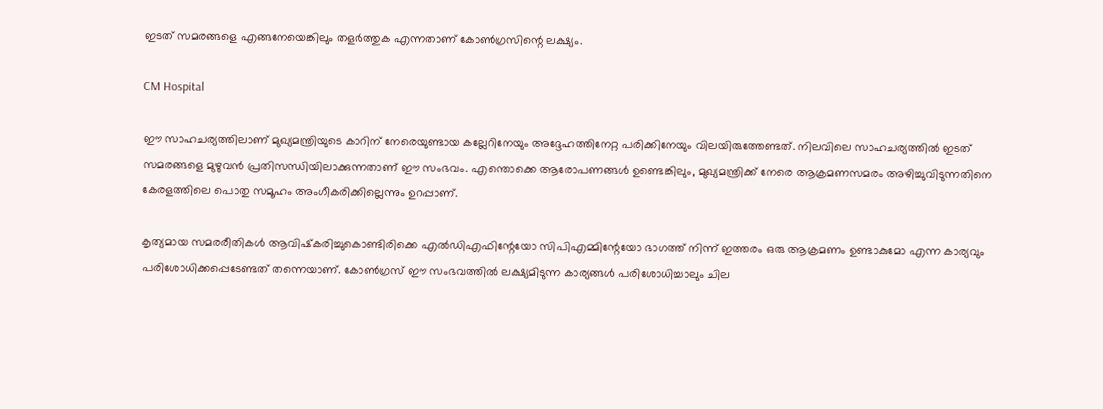ഇടത് സമരങ്ങളെ എങ്ങനേയെങ്കിലും തളര്‍ത്തുക എന്നതാണ് കോണ്‍ഗ്രസിന്റെ ലക്ഷ്യം.

CM Hospital

ഈ സാഹചര്യത്തിലാണ് മുഖ്യമന്ത്രിയുടെ കാറിന് നേരെയുണ്ടായ കല്ലേറിനേയും അദ്ദേഹത്തിനേറ്റ പരിക്കിനേയും വിലയിരുത്തേണ്ടത്. നിലവിലെ സാഹചര്യത്തില്‍ ഇടത് സമരങ്ങളെ മുഴുവന്‍ പ്രതിസന്ധിയിലാക്കുന്നതാണ് ഈ സംഭവം. എന്തൊക്കെ ആരോപണങ്ങള്‍ ഉണ്ടെങ്കിലും, മുഖ്യമന്ത്രിക്ക് നേരെ ആക്രമണസമരം അഴിച്ചുവിടുന്നതിനെ കേരളത്തിലെ പൊതു സമൂഹം അംഗീകരിക്കില്ലെന്നും ഉറപ്പാണ്.

കൃത്യമായ സമരരീതികള്‍ ആവിഷ്‌കരിച്ചുകൊണ്ടിരിക്കെ എല്‍ഡിഎഫിന്റേയോ സിപിഎമ്മിന്റേയോ ഭാഗത്ത് നിന്ന് ഇത്തരം ഒരു ആക്രമണം ഉണ്ടാകുമോ എന്ന കാര്യവും പരിശോധിക്കപ്പെടേണ്ടത് തന്നെയാണ്. കോണ്‍ഗ്രസ് ഈ സംഭവത്തില്‍ ലക്ഷ്യമിടുന്ന കാര്യങ്ങള്‍ പരിശോധിച്ചാലും ചില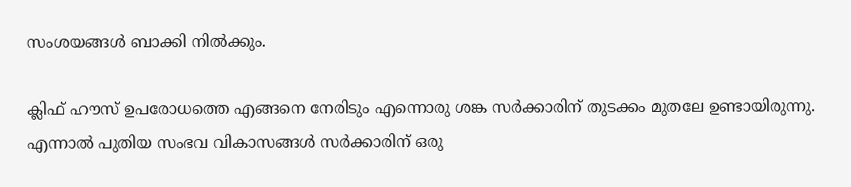സംശയങ്ങള്‍ ബാക്കി നില്‍ക്കും.

ക്ലിഫ് ഹൗസ് ഉപരോധത്തെ എങ്ങനെ നേരിടും എന്നൊരു ശങ്ക സര്‍ക്കാരിന് തുടക്കം മുതലേ ഉണ്ടായിരുന്നു. എന്നാല്‍ പുതിയ സംഭവ വികാസങ്ങള്‍ സര്‍ക്കാരിന് ഒരു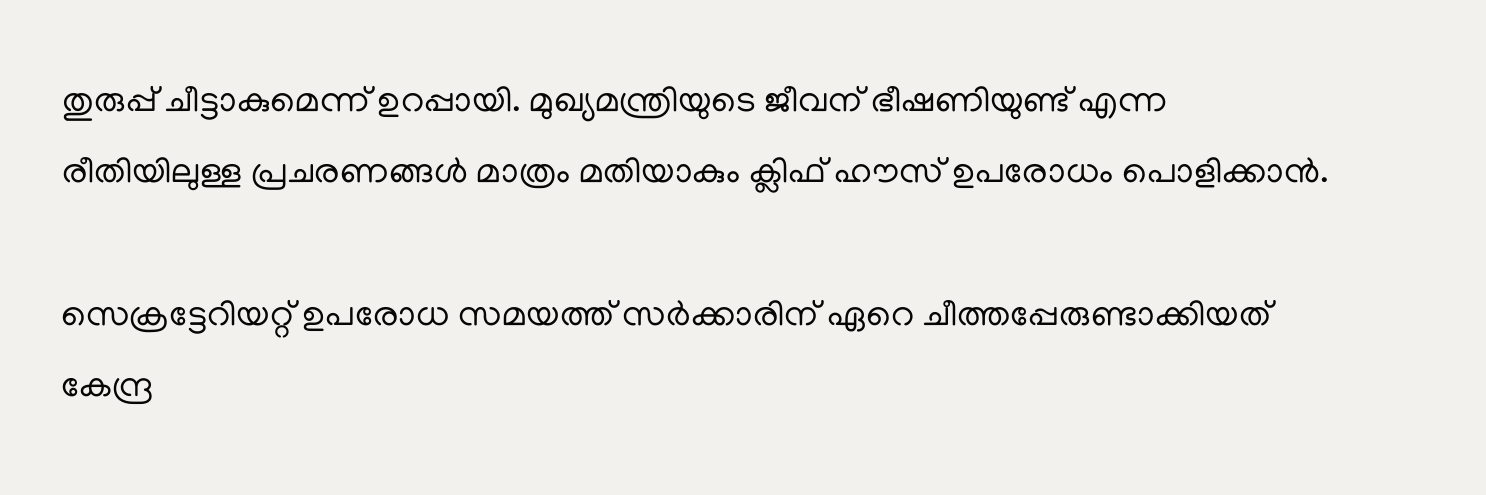തുരുപ്പ് ചീട്ടാകുമെന്ന് ഉറപ്പായി. മുഖ്യമന്ത്രിയുടെ ജീവന് ഭീഷണിയുണ്ട് എന്ന രീതിയിലുള്ള പ്രചരണങ്ങള്‍ മാത്രം മതിയാകും ക്ലിഫ് ഹൗസ് ഉപരോധം പൊളിക്കാന്‍.

സെക്രട്ടേറിയറ്റ് ഉപരോധ സമയത്ത് സര്‍ക്കാരിന് ഏറെ ചീത്തപ്പേരുണ്ടാക്കിയത് കേന്ദ്ര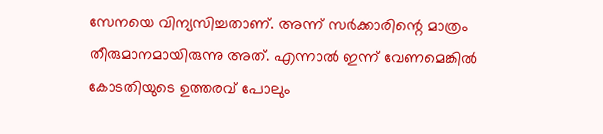സേനയെ വിന്യസിച്ചതാണ്. അന്ന് സര്‍ക്കാരിന്റെ മാത്രം തീരുമാനമായിരുന്നു അത്. എന്നാല്‍ ഇന്ന് വേണമെങ്കില്‍ കോടതിയുടെ ഉത്തരവ് പോലും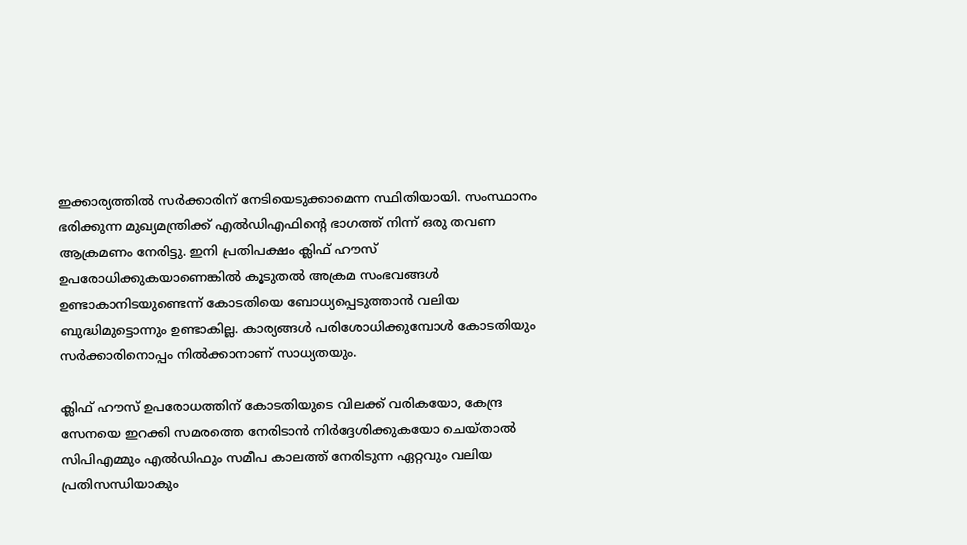ഇക്കാര്യത്തില്‍ സര്‍ക്കാരിന് നേടിയെടുക്കാമെന്ന സ്ഥിതിയായി. സംസ്ഥാനം ഭരിക്കുന്ന മുഖ്യമന്ത്രിക്ക് എല്‍ഡിഎഫിന്റെ ഭാഗത്ത് നിന്ന് ഒരു തവണ ആക്രമണം നേരിട്ടു. ഇനി പ്രതിപക്ഷം ക്ലിഫ് ഹൗസ് ഉപരോധിക്കുകയാണെങ്കില്‍ കൂടുതല്‍ അക്രമ സംഭവങ്ങള്‍ ഉണ്ടാകാനിടയുണ്ടെന്ന് കോടതിയെ ബോധ്യപ്പെടുത്താന്‍ വലിയ ബുദ്ധിമുട്ടൊന്നും ഉണ്ടാകില്ല. കാര്യങ്ങള്‍ പരിശോധിക്കുമ്പോള്‍ കോടതിയും സര്‍ക്കാരിനൊപ്പം നില്‍ക്കാനാണ് സാധ്യതയും.

ക്ലിഫ് ഹൗസ് ഉപരോധത്തിന് കോടതിയുടെ വിലക്ക് വരികയോ, കേന്ദ്ര സേനയെ ഇറക്കി സമരത്തെ നേരിടാന്‍ നിര്‍ദ്ദേശിക്കുകയോ ചെയ്താല്‍ സിപിഎമ്മും എല്‍ഡിഫും സമീപ കാലത്ത് നേരിടുന്ന ഏറ്റവും വലിയ പ്രതിസന്ധിയാകും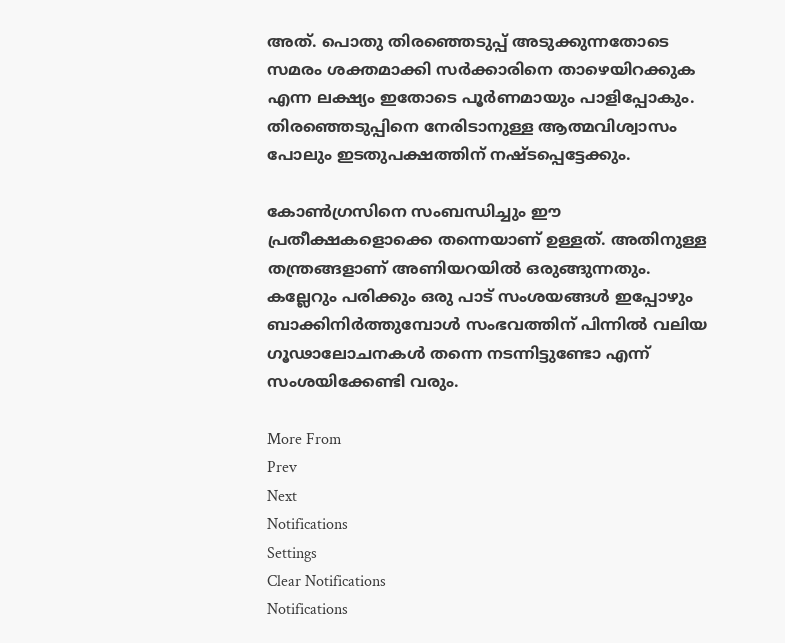അത്. പൊതു തിരഞ്ഞെടുപ്പ് അടുക്കുന്നതോടെ സമരം ശക്തമാക്കി സര്‍ക്കാരിനെ താഴെയിറക്കുക എന്ന ലക്ഷ്യം ഇതോടെ പൂര്‍ണമായും പാളിപ്പോകും. തിരഞ്ഞെടുപ്പിനെ നേരിടാനുള്ള ആത്മവിശ്വാസം പോലും ഇടതുപക്ഷത്തിന് നഷ്ടപ്പെട്ടേക്കും.

കോണ്‍ഗ്രസിനെ സംബന്ധിച്ചും ഈ പ്രതീക്ഷകളൊക്കെ തന്നെയാണ് ഉള്ളത്. അതിനുള്ള തന്ത്രങ്ങളാണ് അണിയറയില്‍ ഒരുങ്ങുന്നതും. കല്ലേറും പരിക്കും ഒരു പാട് സംശയങ്ങള്‍ ഇപ്പോഴും ബാക്കിനിര്‍ത്തുമ്പോള്‍ സംഭവത്തിന് പിന്നില്‍ വലിയ ഗൂഢാലോചനകള്‍ തന്നെ നടന്നിട്ടുണ്ടോ എന്ന് സംശയിക്കേണ്ടി വരും.

More From
Prev
Next
Notifications
Settings
Clear Notifications
Notifications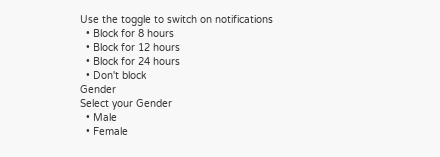Use the toggle to switch on notifications
  • Block for 8 hours
  • Block for 12 hours
  • Block for 24 hours
  • Don't block
Gender
Select your Gender
  • Male
  • Female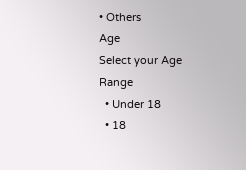• Others
Age
Select your Age Range
  • Under 18
  • 18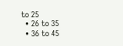to 25
  • 26 to 35
  • 36 to 45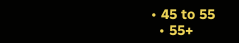• 45 to 55
  • 55+